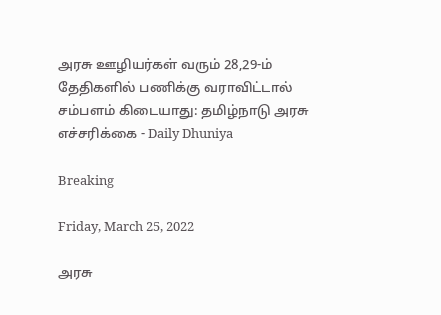அரசு ஊழியர்கள் வரும் 28,29-ம் தேதிகளில் பணிக்கு வராவிட்டால் சம்பளம் கிடையாது: தமிழ்நாடு அரசு எச்சரிக்கை - Daily Dhuniya

Breaking

Friday, March 25, 2022

அரசு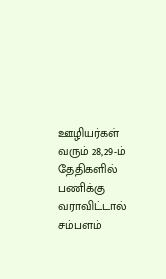ஊழியர்கள் வரும் 28,29-ம் தேதிகளில் பணிக்கு வராவிட்டால் சம்பளம்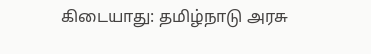கிடையாது: தமிழ்நாடு அரசு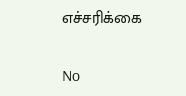எச்சரிக்கை

No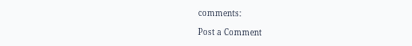comments:

Post a Comment